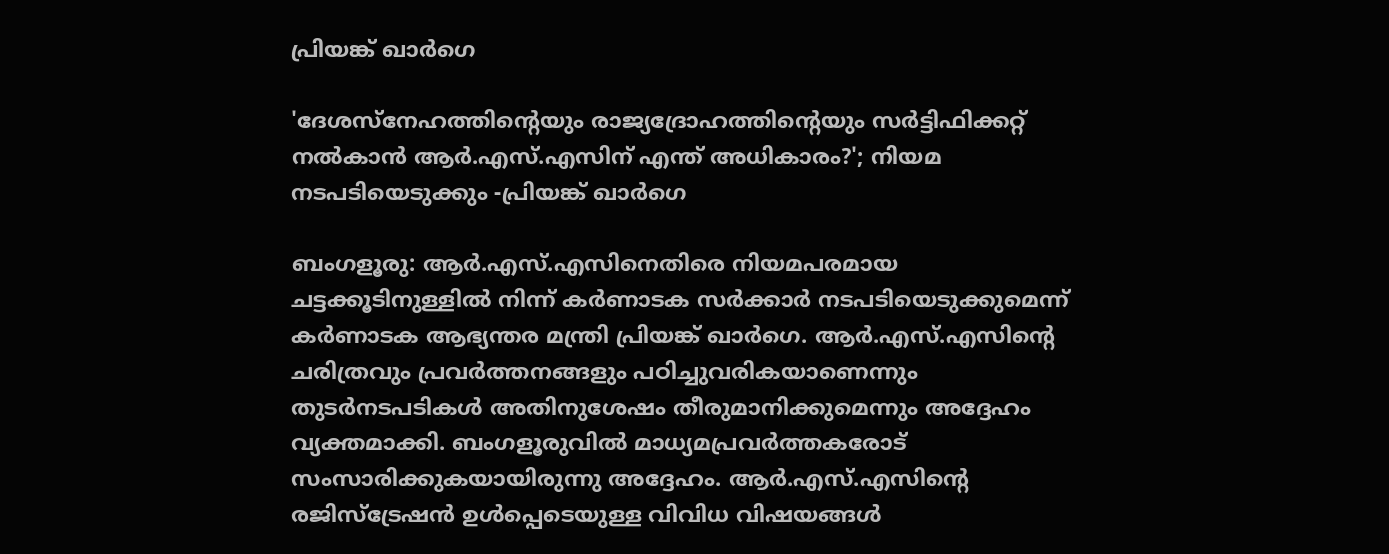പ്രിയങ്ക് ഖാർഗെ

'ദേശസ്നേഹത്തിന്റെയും രാജ്യദ്രോഹത്തിന്റെയും സർട്ടിഫിക്കറ്റ് നൽകാൻ ആർ.എസ്‌.എസിന് എന്ത് അധികാരം?'; നിയമ നടപടിയെടുക്കും -പ്രിയങ്ക് ഖാർഗെ

ബംഗളൂരു: ആർ.എസ്‌.എസിനെതിരെ നിയമപരമായ ചട്ടക്കൂടിനുള്ളിൽ നിന്ന് കർണാടക സർക്കാർ നടപടിയെടുക്കുമെന്ന് കർണാടക ആഭ്യന്തര മന്ത്രി പ്രിയങ്ക് ഖാർഗെ. ആർ.എസ്‌.എസിന്റെ ചരിത്രവും പ്രവർത്തനങ്ങളും പഠിച്ചുവരികയാണെന്നും തുടർനടപടികൾ അതിനുശേഷം തീരുമാനിക്കുമെന്നും അദ്ദേഹം വ്യക്തമാക്കി. ബംഗളൂരുവിൽ മാധ്യമപ്രവർത്തകരോട് സംസാരിക്കുകയായിരുന്നു അദ്ദേഹം. ആർ.എസ്‌.എസിന്റെ രജിസ്‌ട്രേഷൻ ഉൾപ്പെടെയുള്ള വിവിധ വിഷയങ്ങൾ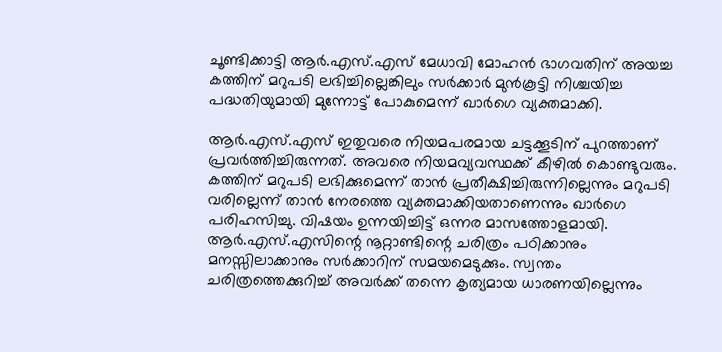ചൂണ്ടിക്കാട്ടി ആർ.എസ്‌.എസ് മേധാവി മോഹൻ ഭാഗവതിന് അയച്ച കത്തിന് മറുപടി ലഭിച്ചില്ലെങ്കിലും സർക്കാർ മുൻകൂട്ടി നിശ്ചയിച്ച പദ്ധതിയുമായി മുന്നോട്ട് പോകുമെന്ന് ഖാർഗെ വ്യക്തമാക്കി.

ആർ.എസ്‌.എസ് ഇതുവരെ നിയമപരമായ ചട്ടക്കൂടിന് പുറത്താണ് പ്രവർത്തിച്ചിരുന്നത്. അവരെ നിയമവ്യവസ്ഥക്ക് കീഴിൽ കൊണ്ടുവരും. കത്തിന് മറുപടി ലഭിക്കുമെന്ന് താൻ പ്രതീക്ഷിച്ചിരുന്നില്ലെന്നും മറുപടി വരില്ലെന്ന് താൻ നേരത്തെ വ്യക്തമാക്കിയതാണെന്നും ഖാർഗെ പരിഹസിച്ചു. വിഷയം ഉന്നയിച്ചിട്ട് ഒന്നര മാസത്തോളമായി. ആർ.എസ്‌.എസിന്റെ നൂറ്റാണ്ടിന്റെ ചരിത്രം പഠിക്കാനും മനസ്സിലാക്കാനും സർക്കാറിന് സമയമെടുക്കും. സ്വന്തം ചരിത്രത്തെക്കുറിച്ച് അവർക്ക് തന്നെ കൃത്യമായ ധാരണയില്ലെന്നും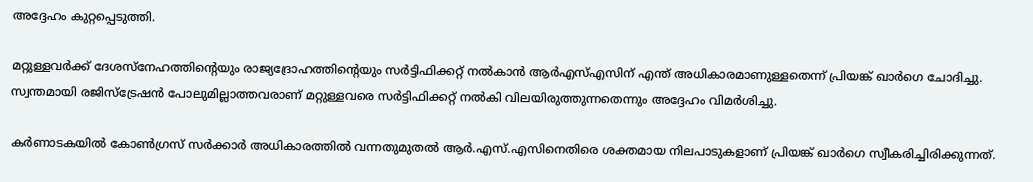അദ്ദേഹം കുറ്റപ്പെടുത്തി.

മറ്റുള്ളവർക്ക് ദേശസ്നേഹത്തിന്റെയും രാജ്യദ്രോഹത്തിന്റെയും സർട്ടിഫിക്കറ്റ് നൽകാൻ ആർഎസ്‌എസിന് എന്ത് അധികാരമാണുള്ളതെന്ന് പ്രിയങ്ക് ഖാർഗെ ചോദിച്ചു. സ്വന്തമായി രജിസ്ട്രേഷൻ പോലുമില്ലാത്തവരാണ് മറ്റുള്ളവരെ സർട്ടിഫിക്കറ്റ് നൽകി വിലയിരുത്തുന്നതെന്നും അദ്ദേഹം വിമർശിച്ചു.

കർണാടകയിൽ കോൺഗ്രസ് സർക്കാർ അധികാരത്തിൽ വന്നതുമുതൽ ആർ.എസ്‌.എസിനെതിരെ ശക്തമായ നിലപാടുകളാണ് പ്രിയങ്ക് ഖാർഗെ സ്വീകരിച്ചിരിക്കുന്നത്.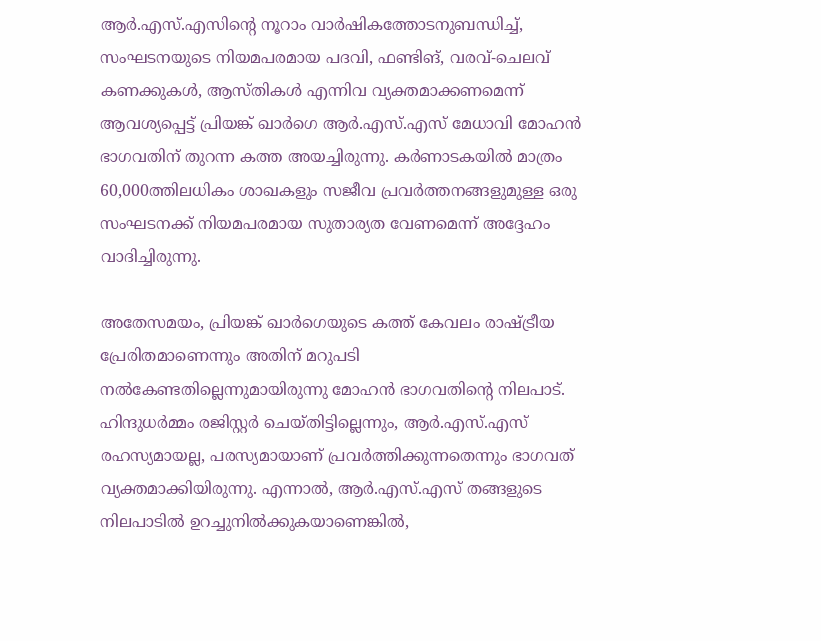ആർ.എസ്‌.എസിന്റെ നൂറാം വാർഷികത്തോടനുബന്ധിച്ച്, സംഘടനയുടെ നിയമപരമായ പദവി, ഫണ്ടിങ്, വരവ്-ചെലവ് കണക്കുകൾ, ആസ്തികൾ എന്നിവ വ്യക്തമാക്കണമെന്ന് ആവശ്യപ്പെട്ട് പ്രിയങ്ക് ഖാർഗെ ആർ.എസ്‌.എസ് മേധാവി മോഹൻ ഭാഗവതിന് തുറന്ന കത്ത അയച്ചിരുന്നു. കർണാടകയിൽ മാത്രം 60,000ത്തിലധികം ശാഖകളും സജീവ പ്രവർത്തനങ്ങളുമുള്ള ഒരു സംഘടനക്ക് നിയമപരമായ സുതാര്യത വേണമെന്ന് അദ്ദേഹം വാദിച്ചിരുന്നു.

അതേസമയം, പ്രിയങ്ക് ഖാർഗെയുടെ കത്ത് കേവലം രാഷ്ട്രീയ പ്രേരിതമാണെന്നും അതിന് മറുപടി നൽകേണ്ടതില്ലെന്നുമായിരുന്നു മോഹൻ ഭാഗവതിന്റെ നിലപാട്. ഹിന്ദുധർമ്മം രജിസ്റ്റർ ചെയ്തിട്ടില്ലെന്നും, ആർ.എസ്‌.എസ് രഹസ്യമായല്ല, പരസ്യമായാണ് പ്രവർത്തിക്കുന്നതെന്നും ഭാഗവത് വ്യക്തമാക്കിയിരുന്നു. എന്നാൽ, ആർ.എസ്‌.എസ് തങ്ങളുടെ നിലപാടിൽ ഉറച്ചുനിൽക്കുകയാണെങ്കിൽ,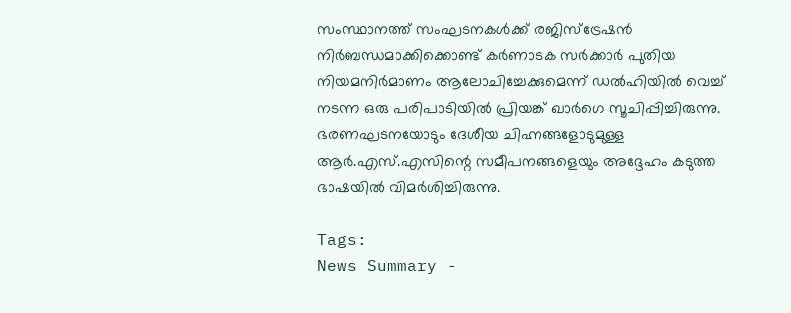സംസ്ഥാനത്ത് സംഘടനകൾക്ക് രജിസ്ട്രേഷൻ നിർബന്ധമാക്കിക്കൊണ്ട് കർണാടക സർക്കാർ പുതിയ നിയമനിർമാണം ആലോചിച്ചേക്കുമെന്ന് ഡൽഹിയിൽ വെച്ച് നടന്ന ഒരു പരിപാടിയിൽ പ്രിയങ്ക് ഖാർഗെ സൂചിപ്പിച്ചിരുന്നു. ഭരണഘടനയോടും ദേശീയ ചിഹ്നങ്ങളോടുമുള്ള ആർ.എസ്‌.എസിന്റെ സമീപനങ്ങളെയും അദ്ദേഹം കടുത്ത ഭാഷയിൽ വിമർശിച്ചിരുന്നു.

Tags:
News Summary -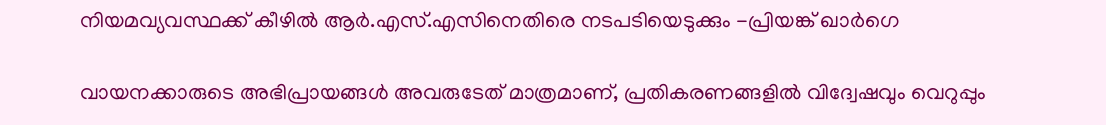നിയമവ്യവസ്ഥക്ക് കീഴിൽ ആർ.എസ്‌.എസിനെതിരെ നടപടിയെടുക്കും -പ്രിയങ്ക് ഖാർഗെ

വായനക്കാരുടെ അഭിപ്രായങ്ങള്‍ അവരുടേത് മാത്രമാണ്, പ്രതികരണങ്ങളിൽ വിദ്വേഷവും വെറുപ്പും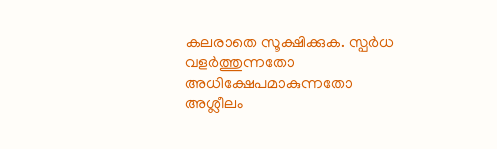കലരാതെ സൂക്ഷിക്കുക. സ്പർധ വളർത്തുന്നതോ അധിക്ഷേപമാകുന്നതോ അശ്ലീലം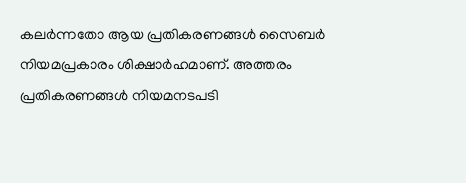കലർന്നതോ ആയ പ്രതികരണങ്ങൾ സൈബർ നിയമപ്രകാരം ശിക്ഷാർഹമാണ്. അത്തരം പ്രതികരണങ്ങൾ നിയമനടപടി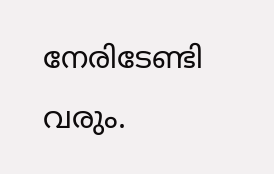നേരിടേണ്ടി വരും.